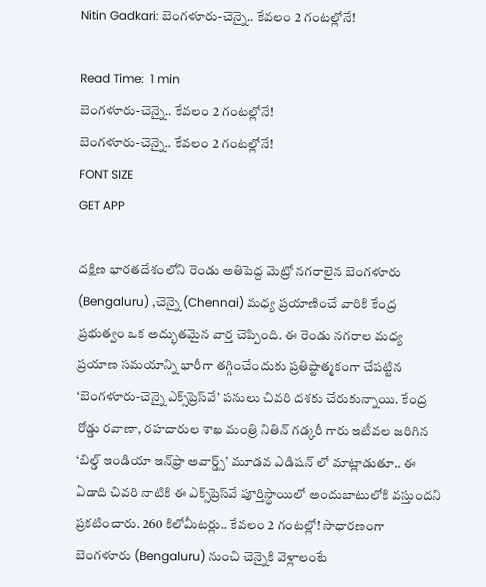Nitin Gadkari: బెంగళూరు-చెన్నై.. కేవలం 2 గంటల్లోనే!

Read Time:  1 min
బెంగళూరు-చెన్నై.. కేవలం 2 గంటల్లోనే!
బెంగళూరు-చెన్నై.. కేవలం 2 గంటల్లోనే!
FONT SIZE
GET APP

దక్షిణ భారతదేశంలోని రెండు అతిపెద్ద మెట్రో నగరాలైన బెంగళూరు (Bengaluru) ,చెన్నై (Chennai) మధ్య ప్రయాణించే వారికి కేంద్ర ప్రభుత్వం ఒక అద్భుతమైన వార్త చెప్పింది. ఈ రెండు నగరాల మధ్య ప్రయాణ సమయాన్ని భారీగా తగ్గించేందుకు ప్రతిష్టాత్మకంగా చేపట్టిన ‘బెంగళూరు-చెన్నై ఎక్స్‌ప్రెస్‌వే’ పనులు చివరి దశకు చేరుకున్నాయి. కేంద్ర రోడ్డు రవాణా, రహదారుల శాఖ మంత్రి నితిన్ గడ్కరీ గారు ఇటీవల జరిగిన ‘బిల్డ్ ఇండియా ఇన్‌ఫ్రా అవార్డ్స్’ మూడవ ఎడిషన్‌ లో మాట్లాడుతూ.. ఈ ఏడాది చివరి నాటికి ఈ ఎక్స్‌ప్రెస్‌వే పూర్తిస్థాయిలో అందుబాటులోకి వస్తుందని ప్రకటించారు. 260 కిలోమీటర్లు.. కేవలం 2 గంటల్లో! సాధారణంగా బెంగళూరు (Bengaluru) నుంచి చెన్నైకి వెళ్లాలంటే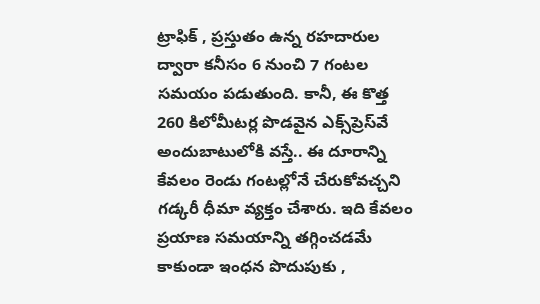ట్రాఫిక్ , ప్రస్తుతం ఉన్న రహదారుల ద్వారా కనీసం 6 నుంచి 7 గంటల సమయం పడుతుంది. కానీ, ఈ కొత్త 260 కిలోమీటర్ల పొడవైన ఎక్స్‌ప్రెస్‌వే అందుబాటులోకి వస్తే.. ఈ దూరాన్ని కేవలం రెండు గంటల్లోనే చేరుకోవచ్చని గడ్కరీ ధీమా వ్యక్తం చేశారు. ఇది కేవలం ప్రయాణ సమయాన్ని తగ్గించడమే కాకుండా ఇంధన పొదుపుకు ,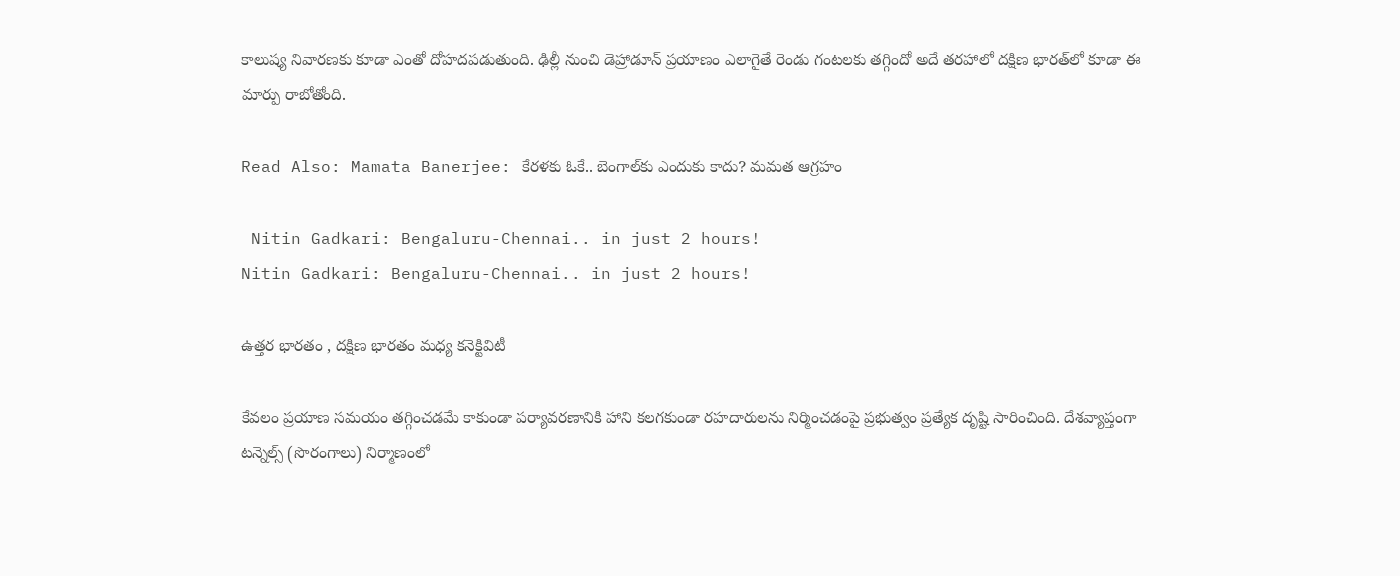కాలుష్య నివారణకు కూడా ఎంతో దోహదపడుతుంది. ఢిల్లీ నుంచి డెహ్రాడూన్ ప్రయాణం ఎలాగైతే రెండు గంటలకు తగ్గిందో అదే తరహాలో దక్షిణ భారత్‌లో కూడా ఈ మార్పు రాబోతోంది.

Read Also: Mamata Banerjee: కేరళకు ఓకే.. బెంగాల్‌కు ఎందుకు కాదు? మమత ఆగ్రహం

 Nitin Gadkari: Bengaluru-Chennai.. in just 2 hours!
Nitin Gadkari: Bengaluru-Chennai.. in just 2 hours!

ఉత్తర భారతం , దక్షిణ భారతం మధ్య కనెక్టివిటీ

కేవలం ప్రయాణ సమయం తగ్గించడమే కాకుండా పర్యావరణానికి హాని కలగకుండా రహదారులను నిర్మించడంపై ప్రభుత్వం ప్రత్యేక దృష్టి సారించింది. దేశవ్యాప్తంగా టన్నెల్స్ (సొరంగాలు) నిర్మాణంలో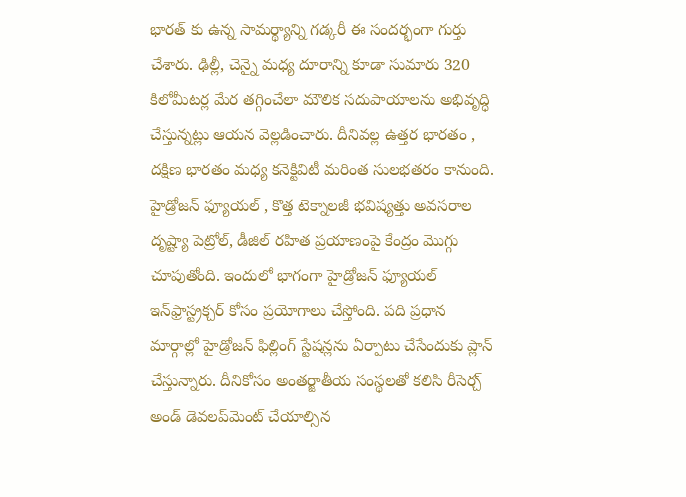భారత్‌ కు ఉన్న సామర్థ్యాన్ని గడ్కరీ ఈ సందర్భంగా గుర్తు చేశారు. ఢిల్లీ, చెన్నై మధ్య దూరాన్ని కూడా సుమారు 320 కిలోమీటర్ల మేర తగ్గించేలా మౌలిక సదుపాయాలను అభివృద్ధి చేస్తున్నట్లు ఆయన వెల్లడించారు. దీనివల్ల ఉత్తర భారతం , దక్షిణ భారతం మధ్య కనెక్టివిటీ మరింత సులభతరం కానుంది. హైడ్రోజన్ ఫ్యూయల్ , కొత్త టెక్నాలజీ భవిష్యత్తు అవసరాల దృష్ట్యా పెట్రోల్, డీజిల్ రహిత ప్రయాణంపై కేంద్రం మొగ్గు చూపుతోంది. ఇందులో భాగంగా హైడ్రోజన్ ఫ్యూయల్ ఇన్‌ఫ్రాస్ట్రక్చర్ కోసం ప్రయోగాలు చేస్తోంది. పది ప్రధాన మార్గాల్లో హైడ్రోజన్ ఫిల్లింగ్ స్టేషన్లను ఏర్పాటు చేసేందుకు ప్లాన్ చేస్తున్నారు. దీనికోసం అంతర్జాతీయ సంస్థలతో కలిసి రీసెర్చ్ అండ్ డెవలప్‌మెంట్ చేయాల్సిన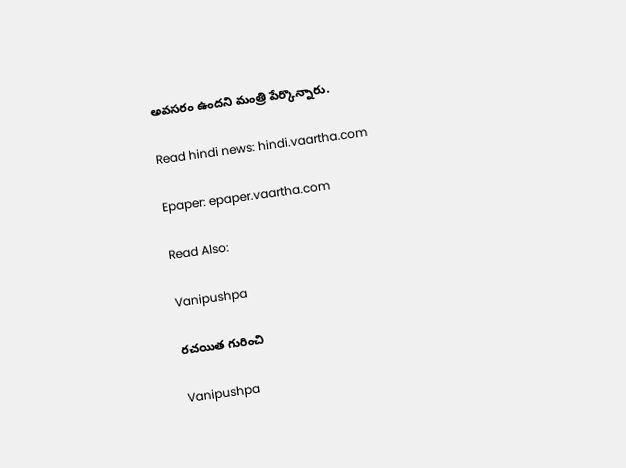అవసరం ఉందని మంత్రి పేర్కొన్నారు.

Read hindi news: hindi.vaartha.com

Epaper: epaper.vaartha.com

Read Also:

Vanipushpa

రచయిత గురించి

Vanipushpa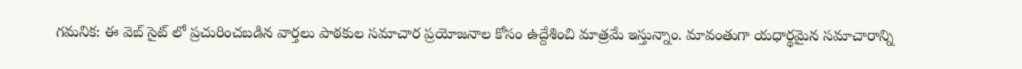గమనిక: ఈ వెబ్ సైట్ లో ప్రచురించబడిన వార్తలు పాఠకుల సమాచార ప్రయోజనాల కోసం ఉద్దేశించి మాత్రమే ఇస్తున్నాం. మావంతుగా యధార్థమైన సమాచారాన్ని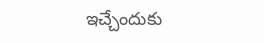ఇచ్చేందుకు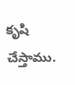కృషి చేస్తాము.